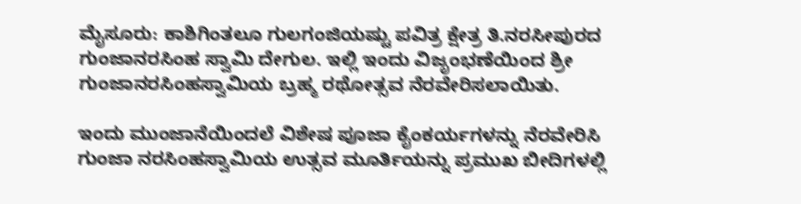ಮೈಸೂರು: ಕಾಶಿಗಿಂತಲೂ ಗುಲಗಂಜಿಯಷ್ಟು ಪವಿತ್ರ ಕ್ಷೇತ್ರ ತಿ.ನರಸೀಪುರದ ಗುಂಜಾನರಸಿಂಹ ಸ್ವಾಮಿ ದೇಗುಲ. ಇಲ್ಲಿ ಇಂದು ವಿಜೃಂಭಣೆಯಿಂದ ಶ್ರೀ ಗುಂಜಾನರಸಿಂಹಸ್ವಾಮಿಯ ಬ್ರಹ್ಮ ರಥೋತ್ಸವ ನೆರವೇರಿಸಲಾಯಿತು.

ಇಂದು ಮುಂಜಾನೆಯಿಂದಲೆ ವಿಶೇಷ ಪೂಜಾ ಕೈಂಕರ್ಯಗಳನ್ನು ನೆರವೇರಿಸಿ ಗುಂಜಾ ನರಸಿಂಹಸ್ವಾಮಿಯ ಉತ್ಸವ ಮೂರ್ತಿಯನ್ನು ಪ್ರಮುಖ ಬೀದಿಗಳಲ್ಲಿ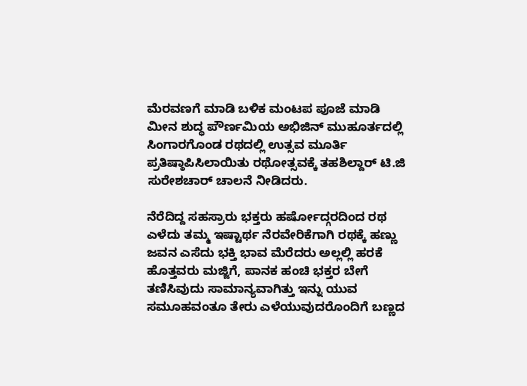ಮೆರವಣಗೆ ಮಾಡಿ ಬಳಿಕ ಮಂಟಪ ಪೂಜೆ ಮಾಡಿ ಮೀನ ಶುದ್ಧ ಪೌರ್ಣಮಿಯ ಅಭಿಜಿನ್ ಮುಹೂರ್ತದಲ್ಲಿ ಸಿಂಗಾರಗೊಂಡ ರಥದಲ್ಲಿ ಉತ್ಸವ ಮೂರ್ತಿ ಪ್ರತಿಷ್ಠಾಪಿಸಿಲಾಯಿತು ರಥೋತ್ಸವಕ್ಕೆ ತಹಶಿಲ್ದಾರ್ ಟಿ.ಜಿ ಸುರೇಶಚಾರ್ ಚಾಲನೆ ನೀಡಿದರು.

ನೆರೆದಿದ್ದ ಸಹಸ್ರಾರು ಭಕ್ತರು ಹರ್ಷೋದ್ಗರದಿಂದ ರಥ ಎಳೆದು ತಮ್ಮ ಇಷ್ಟಾರ್ಥ ನೆರವೇರಿಕೆಗಾಗಿ ರಥಕ್ಕೆ ಹಣ್ಣು ಜವನ ಎಸೆದು ಭಕ್ತಿ ಭಾವ ಮೆರೆದರು ಅಲ್ಲಲ್ಲಿ ಹರಕೆ ಹೊತ್ತವರು ಮಜ್ಜಿಗೆ, ಪಾನಕ ಹಂಚಿ ಭಕ್ತರ ಬೇಗೆ ತಣಿಸಿವುದು ಸಾಮಾನ್ಯವಾಗಿತ್ತು ಇನ್ನು ಯುವ ಸಮೂಹವಂತೂ ತೇರು ಎಳೆಯುವುದರೊಂದಿಗೆ ಬಣ್ಣದ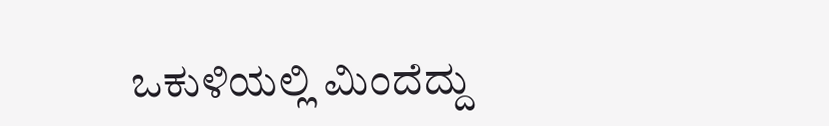ಒಕುಳಿಯಲ್ಲಿ ಮಿಂದೆದ್ದು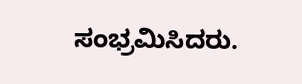ಸಂಭ್ರಮಿಸಿದರು.